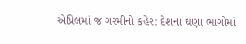એપ્રિલમાં જ ગરમીનો કહેર: દેશના ઘણા ભાગોમાં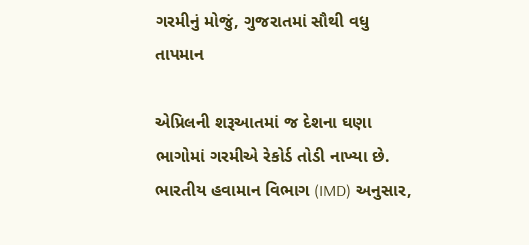ગરમીનું મોજું, ગુજરાતમાં સૌથી વધુ તાપમાન

એપ્રિલની શરૂઆતમાં જ દેશના ઘણા ભાગોમાં ગરમીએ રેકોર્ડ તોડી નાખ્યા છે. ભારતીય હવામાન વિભાગ (IMD) અનુસાર,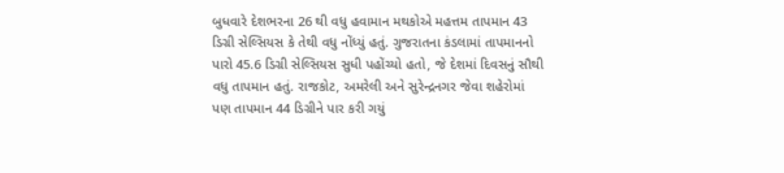બુધવારે દેશભરના 26 થી વધુ હવામાન મથકોએ મહત્તમ તાપમાન 43 ડિગ્રી સેલ્સિયસ કે તેથી વધુ નોંધ્યું હતું. ગુજરાતના કંડલામાં તાપમાનનો પારો 45.6 ડિગ્રી સેલ્સિયસ સુધી પહોંચ્યો હતો, જે દેશમાં દિવસનું સૌથી વધુ તાપમાન હતું. રાજકોટ, અમરેલી અને સુરેન્દ્રનગર જેવા શહેરોમાં પણ તાપમાન 44 ડિગ્રીને પાર કરી ગયું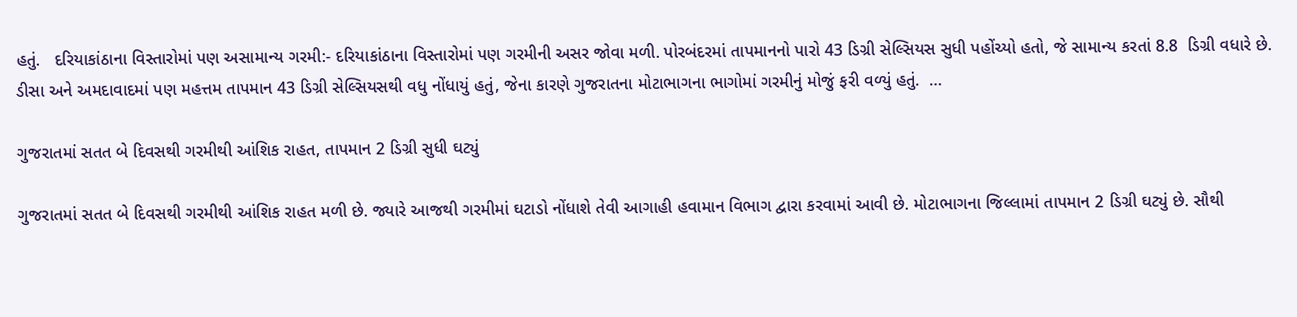હતું.   દરિયાકાંઠાના વિસ્તારોમાં પણ અસામાન્ય ગરમી:- દરિયાકાંઠાના વિસ્તારોમાં પણ ગરમીની અસર જોવા મળી. પોરબંદરમાં તાપમાનનો પારો 43 ડિગ્રી સેલ્સિયસ સુધી પહોંચ્યો હતો, જે સામાન્ય કરતાં 8.8  ડિગ્રી વધારે છે. ડીસા અને અમદાવાદમાં પણ મહત્તમ તાપમાન 43 ડિગ્રી સેલ્સિયસથી વધુ નોંધાયું હતું, જેના કારણે ગુજરાતના મોટાભાગના ભાગોમાં ગરમીનું મોજું ફરી વળ્યું હતું.  …

ગુજરાતમાં સતત બે દિવસથી ગરમીથી આંશિક રાહત, તાપમાન 2 ડિગ્રી સુધી ઘટ્યું

ગુજરાતમાં સતત બે દિવસથી ગરમીથી આંશિક રાહત મળી છે. જ્યારે આજથી ગરમીમાં ઘટાડો નોંધાશે તેવી આગાહી હવામાન વિભાગ દ્વારા કરવામાં આવી છે. મોટાભાગના જિલ્લામાં તાપમાન 2 ડિગ્રી ઘટ્યું છે. સૌથી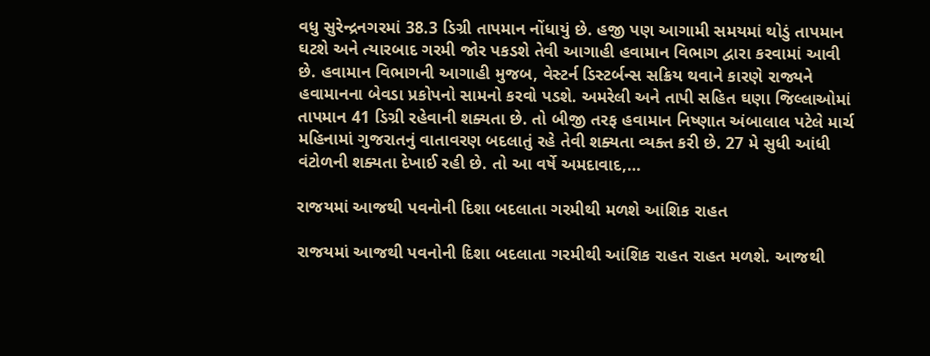વધુ સુરેન્દ્રનગરમાં 38.3 ડિગ્રી તાપમાન નોંધાયું છે. હજી પણ આગામી સમયમાં થોડું તાપમાન ઘટશે અને ત્યારબાદ ગરમી જોર પકડશે તેવી આગાહી હવામાન વિભાગ દ્વારા કરવામાં આવી છે. હવામાન વિભાગની આગાહી મુજબ, વેસ્ટર્ન ડિસ્ટર્બન્સ સક્રિય થવાને કારણે રાજ્યને હવામાનના બેવડા પ્રકોપનો સામનો કરવો પડશે. અમરેલી અને તાપી સહિત ઘણા જિલ્લાઓમાં તાપમાન 41 ડિગ્રી રહેવાની શક્યતા છે. તો બીજી તરફ હવામાન નિષ્ણાત અંબાલાલ પટેલે માર્ચ મહિનામાં ગુજરાતનું વાતાવરણ બદલાતું રહે તેવી શક્યતા વ્યક્ત કરી છે. 27 મે સુધી આંધી વંટોળની શક્યતા દેખાઈ રહી છે. તો આ વર્ષે અમદાવાદ,…

રાજયમાં આજથી પવનોની દિશા બદલાતા ગરમીથી મળશે આંશિક રાહત

રાજયમાં આજથી પવનોની દિશા બદલાતા ગરમીથી આંશિક રાહત રાહત મળશે. આજથી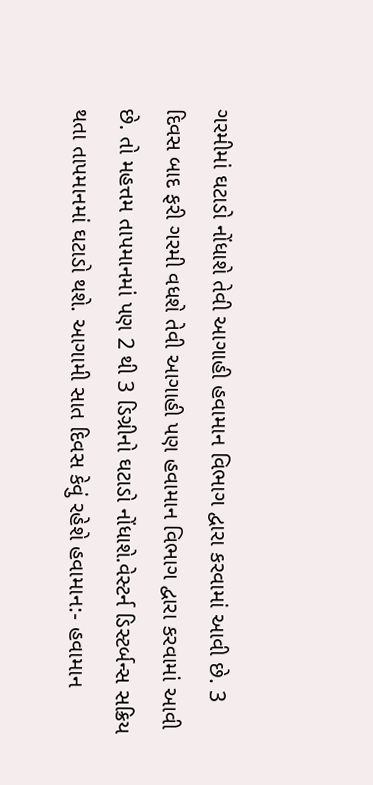ગરમીમાં ઘટાડો નોંધાશે તેવી આગાહી હવામાન વિભાગ દ્વારા કરવામાં આવી છે. 3 દિવસ બાદ ફરી ગરમી વધશે તેવી આગાહી પણ હવામાન વિભાગ દ્વારા કરવામાં આવી છે. તો મહત્તમ તાપમાનમાં પણ 2 થી 3 ડિગ્રીનો ઘટાડો નોંધાશે.વેસ્ટર્ન ડિસ્ટર્બન્સ સક્રિય થતા તાપમાનમાં ઘટાડો થશે. આગામી સાત દિવસ કેવું રહેશે હવામાન:- હવામાન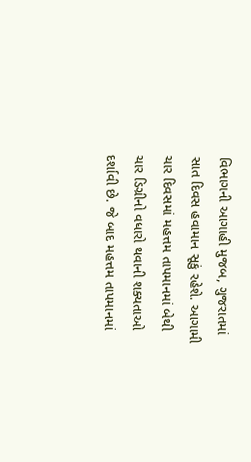વિભાગની આગાહી મુજબ, ગુજરાતમાં સાત દિવસ હવામાન સૂકું રહેશે. આગામી ચાર દિવસમાં મહત્તમ તાપમાનમાં બેથી ચાર ડિગ્રીનો વધારો થવાની શક્યતાઓ દર્શાવી છે. જે બાદ મહત્તમ તાપમાનમાં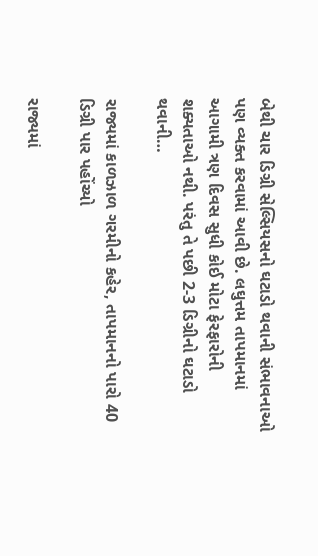બેથી ચાર ડિગ્રી સેલ્સિયસનો ઘટાડો થવાની સંભાવનાઓ પણ વ્યક્ત કરવામાં આવી છે. લઘુત્તમ તાપમાનમાં આગામી ત્રણ દિવસ સુધી કોઈ મોટા ફેરફારોની શક્યતાઓ નથી. પરંતુ તે પછી 2-3 ડિગ્રીનો ઘટાડો થવાની…

રાજ્યમાં કાળઝાળ ગરમીનો કહેર, તાપમાનનો પારો 40 ડિગ્રી પાર પહોંચ્યો

રાજ્યમાં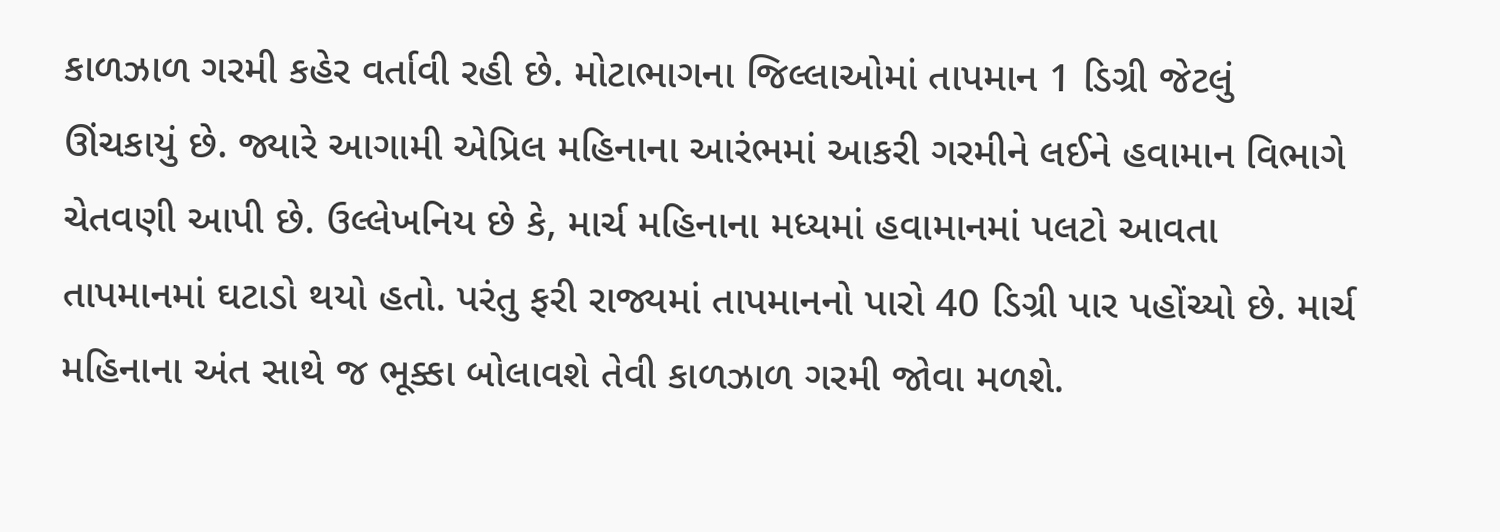કાળઝાળ ગરમી કહેર વર્તાવી રહી છે. મોટાભાગના જિલ્લાઓમાં તાપમાન 1 ડિગ્રી જેટલું ઊંચકાયું છે. જ્યારે આગામી એપ્રિલ મહિનાના આરંભમાં આકરી ગરમીને લઈને હવામાન વિભાગે ચેતવણી આપી છે. ઉલ્લેખનિય છે કે, માર્ચ મહિનાના મધ્યમાં હવામાનમાં પલટો આવતા તાપમાનમાં ઘટાડો થયો હતો. પરંતુ ફરી રાજ્યમાં તાપમાનનો પારો 40 ડિગ્રી પાર પહોંચ્યો છે. માર્ચ મહિનાના અંત સાથે જ ભૂક્કા બોલાવશે તેવી કાળઝાળ ગરમી જોવા મળશે.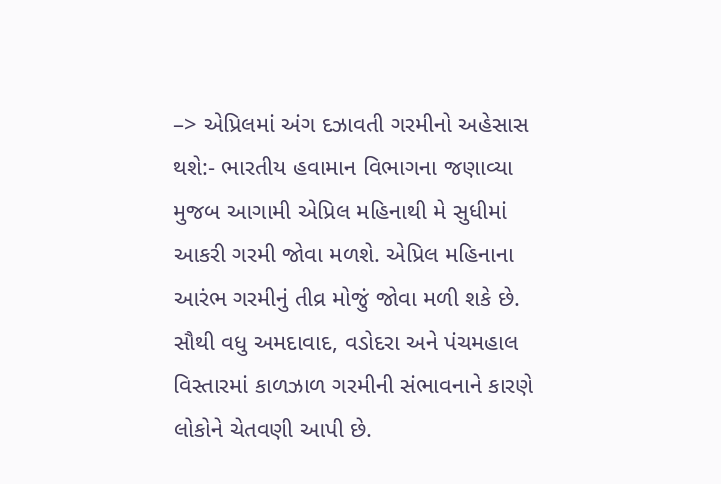–> એપ્રિલમાં અંગ દઝાવતી ગરમીનો અહેસાસ થશે:- ભારતીય હવામાન વિભાગના જણાવ્યા મુજબ આગામી એપ્રિલ મહિનાથી મે સુધીમાં આકરી ગરમી જોવા મળશે. એપ્રિલ મહિનાના આરંભ ગરમીનું તીવ્ર મોજું જોવા મળી શકે છે. સૌથી વધુ અમદાવાદ, વડોદરા અને પંચમહાલ વિસ્તારમાં કાળઝાળ ગરમીની સંભાવનાને કારણે લોકોને ચેતવણી આપી છે.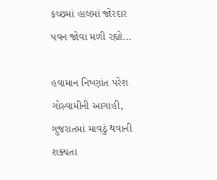કચ્છમાં હાલમાં જોરદાર પવન જોવા મળી રહ્યો…

હવામાન નિષ્ણાંત પરેશ ગોસ્વામીની આગાહી, ગુજરાતમાં માવઠું થવાની શક્યતા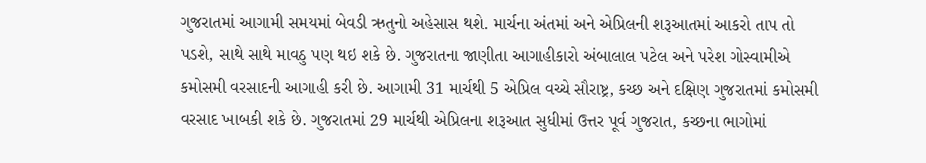ગુજરાતમાં આગામી સમયમાં બેવડી ઋતુનો અહેસાસ થશે. માર્ચના અંતમાં અને એપ્રિલની શરૂઆતમાં આકરો તાપ તો પડશે, સાથે સાથે માવઠુ પણ થઇ શકે છે. ગુજરાતના જાણીતા આગાહીકારો અંબાલાલ પટેલ અને પરેશ ગોસ્વામીએ કમોસમી વરસાદની આગાહી કરી છે. આગામી 31 માર્ચથી 5 એપ્રિલ વચ્ચે સૌરાષ્ટ્ર, કચ્છ અને દક્ષિણ ગુજરાતમાં કમોસમી વરસાદ ખાબકી શકે છે. ગુજરાતમાં 29 માર્ચથી એપ્રિલના શરૂઆત સુધીમાં ઉત્તર પૂર્વ ગુજરાત, કચ્છના ભાગોમાં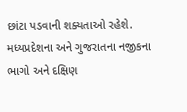છાંટા પડવાની શક્યતાઓ રહેશે. મધ્યપ્રદેશના અને ગુજરાતના નજીકના ભાગો અને દક્ષિણ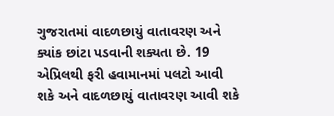ગુજરાતમાં વાદળછાયું વાતાવરણ અને ક્યાંક છાંટા પડવાની શક્યતા છે. 19 એપ્રિલથી ફરી હવામાનમાં પલટો આવી શકે અને વાદળછાયું વાતાવરણ આવી શકે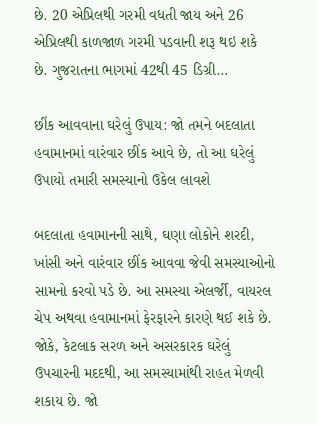છે. 20 એપ્રિલથી ગરમી વધતી જાય અને 26 એપ્રિલથી કાળજાળ ગરમી પડવાની શરૂ થઇ શકે છે. ગુજરાતના ભાગમાં 42થી 45 ડિગ્રી…

છીંક આવવાના ઘરેલું ઉપાય: જો તમને બદલાતા હવામાનમાં વારંવાર છીંક આવે છે, તો આ ઘરેલું ઉપાયો તમારી સમસ્યાનો ઉકેલ લાવશે

બદલાતા હવામાનની સાથે, ઘણા લોકોને શરદી, ખાંસી અને વારંવાર છીંક આવવા જેવી સમસ્યાઓનો સામનો કરવો પડે છે. આ સમસ્યા એલર્જી, વાયરલ ચેપ અથવા હવામાનમાં ફેરફારને કારણે થઈ શકે છે. જોકે, કેટલાક સરળ અને અસરકારક ઘરેલું ઉપચારની મદદથી, આ સમસ્યામાંથી રાહત મેળવી શકાય છે. જો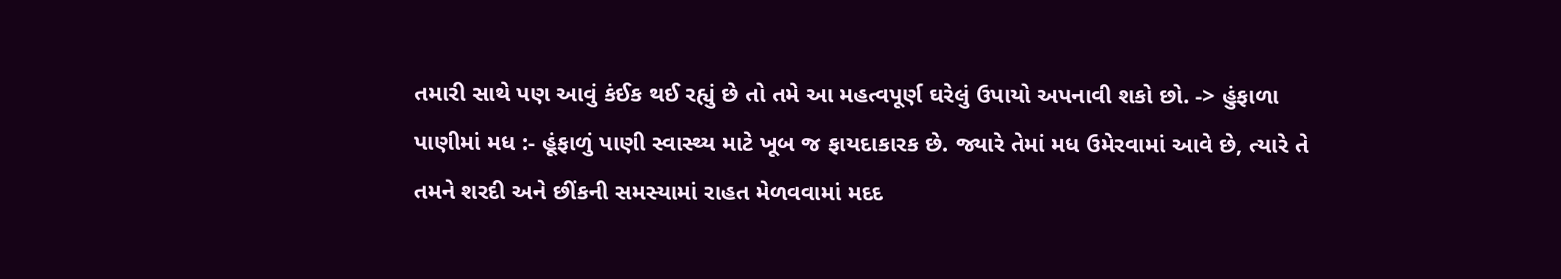તમારી સાથે પણ આવું કંઈક થઈ રહ્યું છે તો તમે આ મહત્વપૂર્ણ ઘરેલું ઉપાયો અપનાવી શકો છો. -> હુંફાળા પાણીમાં મધ :- હૂંફાળું પાણી સ્વાસ્થ્ય માટે ખૂબ જ ફાયદાકારક છે. જ્યારે તેમાં મધ ઉમેરવામાં આવે છે, ત્યારે તે તમને શરદી અને છીંકની સમસ્યામાં રાહત મેળવવામાં મદદ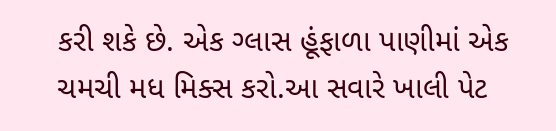કરી શકે છે. એક ગ્લાસ હૂંફાળા પાણીમાં એક ચમચી મધ મિક્સ કરો.આ સવારે ખાલી પેટ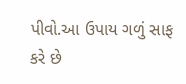પીવો.આ ઉપાય ગળું સાફ કરે છે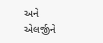અને એલર્જીને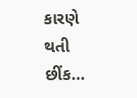કારણે થતી છીંક…